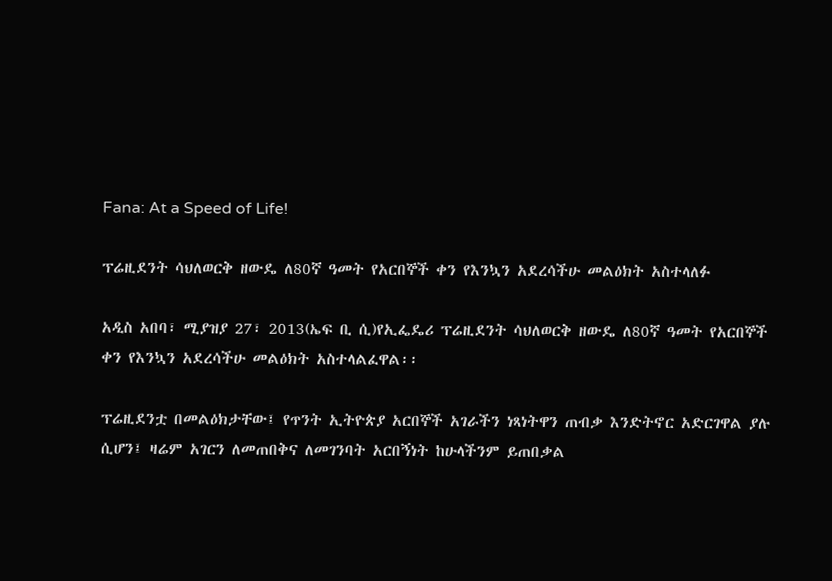Fana: At a Speed of Life!

ፕሬዚደንት ሳህለወርቅ ዘውዴ ለ80ኛ ዓመት የአርበኞች ቀን የእንኳን አደረሳችሁ መልዕክት አስተላለፉ

አዲስ አበባ፣ ሚያዝያ 27፣ 2013(ኤፍ ቢ ሲ)የኢፌዴሪ ፕሬዚደንት ሳህለወርቅ ዘውዴ ለ80ኛ ዓመት የአርበኞች ቀን የእንኳን አደረሳችሁ መልዕክት አስተላልፈዋል፡፡

ፕሬዚደንቷ በመልዕክታቸው፤ የጥንት ኢትዮጵያ አርበኞች አገራችን ነጻነትዋን ጠብቃ እንድትኖር አድርገዋል ያሉ ሲሆን፤ ዛሬም አገርን ለመጠበቅና ለመገንባት አርበኝነት ከሁላችንም ይጠበቃል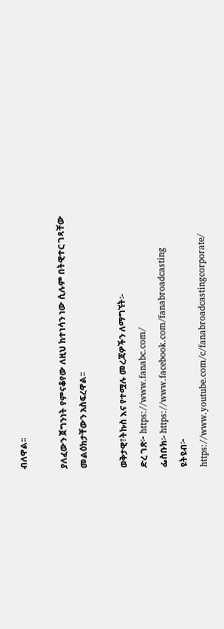ብለዋል፡፡

ያለፈውን ጀግንነት የምናቆየው ለዚህ ከተነሳን ነው ሲሉም በትዊተር ገጻቸው መልዕክታቸውን አስፍረዋል፡፡

ወቅታዊ፣ትኩስ እና የተሟሉ መረጃዎችን ለማግኘት፡-
ድረ ገጽ፦ https://www.fanabc.com/
ፌስቡክ፡- https://www.facebook.com/fanabroadcasting
ዩትዩብ፦ https://www.youtube.com/c/fanabroadcastingcorporate/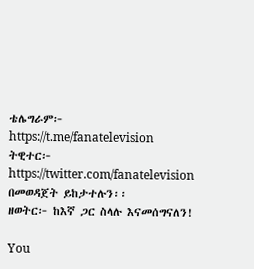ቴሌግራም፦ https://t.me/fanatelevision
ትዊተር፦ https://twitter.com/fanatelevision በመወዳጀት ይከታተሉን፡፡
ዘወትር፦ ከእኛ ጋር ስላሉ እናመሰግናለን!

You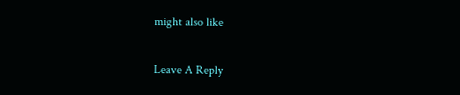might also like

Leave A Reply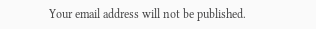Your email address will not be published.